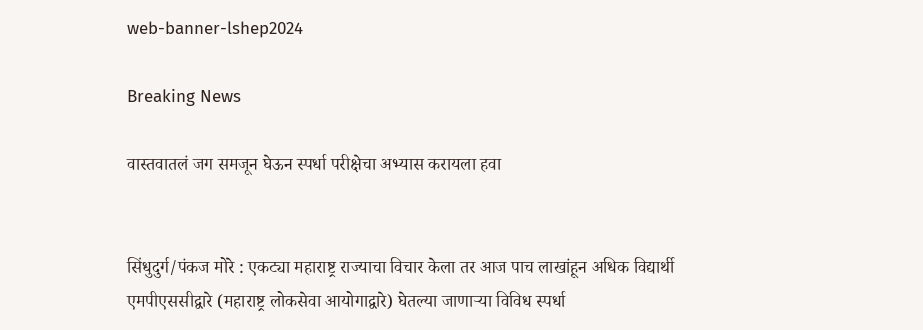web-banner-lshep2024

Breaking News

वास्तवातलं जग समजून घेऊन स्पर्धा परीक्षेचा अभ्यास करायला हवा


सिंधुदुर्ग/पंकज मोरे : एकट्या महाराष्ट्र राज्याचा विचार केला तर आज पाच लाखांहून अधिक विद्यार्थी एमपीएससीद्वारे (महाराष्ट्र लोकसेवा आयोगाद्वारे) घेतल्या जाणाऱ्या विविध स्पर्धा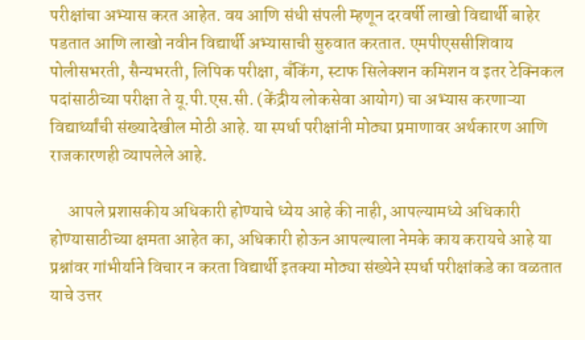परीक्षांचा अभ्यास करत आहेत. वय आणि संधी संपली म्हणून दरवर्षी लाखो विद्यार्थी बाहेर पडतात आणि लाखो नवीन विद्यार्थी अभ्यासाची सुरुवात करतात. एमपीएससीशिवाय पोलीसभरती, सैन्यभरती, लिपिक परीक्षा, बॅंकिंग, स्टाफ सिलेक्शन कमिशन व इतर टेक्निकल पदांसाठीच्या परीक्षा ते यू.पी.एस.सी. (केंद्रीय लोकसेवा आयोग) चा अभ्यास करणाऱ्या विद्यार्थ्यांची संख्यादेखील मोठी आहे. या स्पर्धा परीक्षांनी मोठ्या प्रमाणावर अर्थकारण आणि राजकारणही व्यापलेले आहे.

     आपले प्रशासकीय अधिकारी होण्याचे ध्येय आहे की नाही, आपल्यामध्ये अधिकारी होण्यासाठीच्या क्षमता आहेत का, अधिकारी होऊन आपल्याला नेमके काय करायचे आहे या प्रश्नांवर गांभीर्याने विचार न करता विद्यार्थी इतक्या मोठ्या संख्येने स्पर्धा परीक्षांकडे का वळतात याचे उत्तर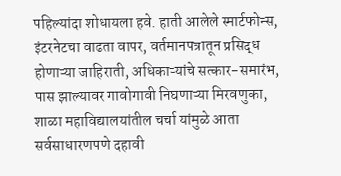पहिल्यांदा शोधायला हवे. हाती आलेले स्मार्टफोन्स, इंटरनेटचा वाढता वापर, वर्तमानपत्रातून प्रसिद्ध होणाऱ्या जाहिराती, अधिकाऱ्यांचे सत्कार-समारंभ, पास झाल्यावर गावोगावी निघणाऱ्या मिरवणुका, शाळा महाविद्यालयांतील चर्चा यांमुळे आता सर्वसाधारणपणे दहावी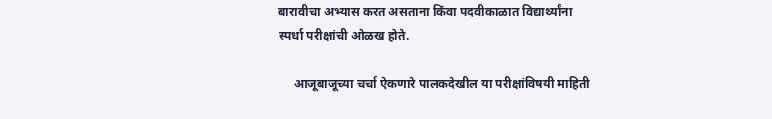बारावीचा अभ्यास करत असताना किंवा पदवीकाळात विद्यार्थ्यांना स्पर्धा परीक्षांची ओळख होते.

     आजूबाजूच्या चर्चा ऐकणारे पालकदेखील या परीक्षांविषयी माहिती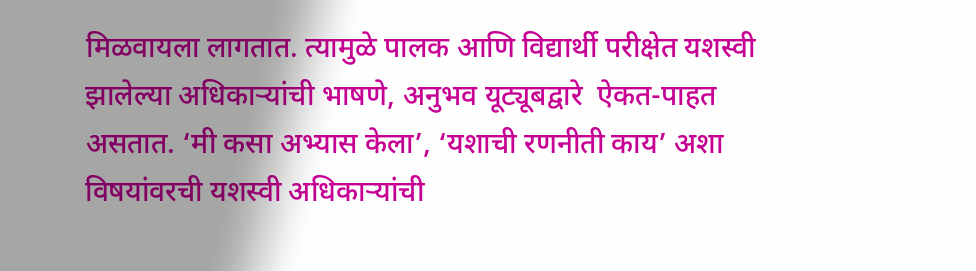मिळवायला लागतात. त्यामुळे पालक आणि विद्यार्थी परीक्षेत यशस्वी झालेल्या अधिकाऱ्यांची भाषणे, अनुभव यूट्यूबद्वारे  ऐकत-पाहत असतात. ‘मी कसा अभ्यास केला’, ‘यशाची रणनीती काय’ अशा विषयांवरची यशस्वी अधिकाऱ्यांची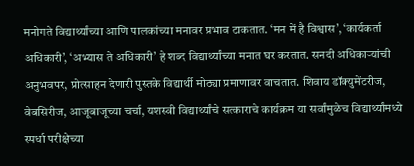मनोगते विद्यार्थ्यांच्या आणि पालकांच्या मनावर प्रभाव टाकतात. ‘मन में है विश्वास’, ‘कार्यकर्ता अधिकारी’, ‘अभ्यास ते अधिकारी’ हे शब्द विद्यार्थ्यांच्या मनात घर करतात. सनदी अधिकाऱ्यांची अनुभवपर, प्रोत्साहन देणारी पुस्तके विद्यार्थी मोठ्या प्रमाणावर वाचतात. शिवाय डॉक्युमेंटरीज, वेबसिरीज, आजूबाजूच्या चर्चा, यशस्वी विद्यार्थ्यांचे सत्काराचे कार्यक्रम या सर्वांमुळेच विद्यार्थ्यांमध्ये स्पर्धा परीक्षेच्या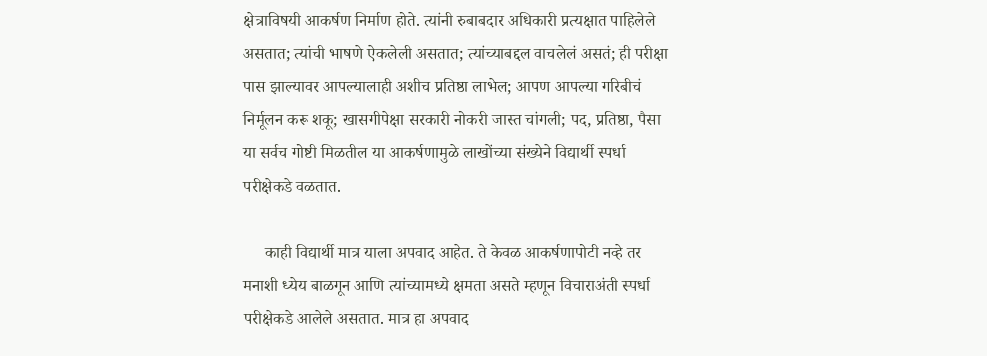क्षेत्राविषयी आकर्षण निर्माण होते. त्यांनी रुबाबदार अधिकारी प्रत्यक्षात पाहिलेले असतात; त्यांची भाषणे ऐकलेली असतात; त्यांच्याबद्दल वाचलेलं असतं; ही परीक्षा पास झाल्यावर आपल्यालाही अशीच प्रतिष्ठा लाभेल; आपण आपल्या गरिबीचं निर्मूलन करू शकू; खासगीपेक्षा सरकारी नोकरी जास्त चांगली; पद, प्रतिष्ठा, पैसा या सर्वच गोष्टी मिळतील या आकर्षणामुळे लाखोंच्या संख्येने विद्यार्थी स्पर्धा परीक्षेकडे वळतात.

     काही विद्यार्थी मात्र याला अपवाद आहेत. ते केवळ आकर्षणापोटी नव्हे तर मनाशी ध्येय बाळगून आणि त्यांच्यामध्ये क्षमता असते म्हणून विचाराअंती स्पर्धा परीक्षेकडे आलेले असतात. मात्र हा अपवाद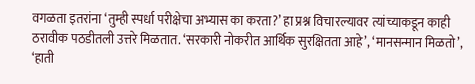वगळता इतरांना ‘तुम्ही स्पर्धा परीक्षेचा अभ्यास का करता?’ हा प्रश्न विचारल्यावर त्यांच्याकडून काही ठरावीक पठडीतली उत्तरे मिळतात. ‘सरकारी नोकरीत आर्थिक सुरक्षितता आहे’, ‘मानसन्मान मिळतो’, ‘हाती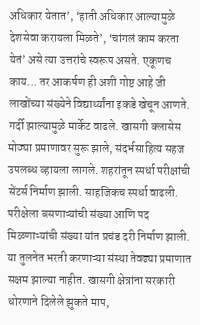अधिकार येतात’, ‘हाती अधिकार आल्यामुळे देशसेवा करायला मिळते’, ‘चांगलं काम करता येतं’ असे त्या उत्तरांचे स्वरूप असते. एकूणच काय... तर आकर्षण ही अशी गोष्ट आहे जी लाखोंच्या संख्येने विद्यार्थ्यांना इकडे खेचून आणते. गर्दी झाल्यामुळे मार्केट वाढले. खासगी क्लासेस मोठ्या प्रमाणावर सुरू झाले, संदर्भसाहित्य सहज उपलब्ध व्हायला लागले. शहरांतून स्पर्धा परीक्षांची सेंटर्स निर्माण झाली. साहजिकच स्पर्धा वाढली. परीक्षेला बसणाऱ्यांची संख्या आणि पद मिळणाऱ्यांची संख्या यांत प्रचंड दरी निर्माण झाली. या तुलनेत भरती करणाऱ्या संस्था तेवढ्या प्रमाणात सक्षम झाल्या नाहीत. खासगी क्षेत्रांना सरकारी धोरणाने दिलेले झुकते माप,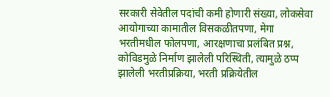सरकारी सेवेतील पदांची कमी होणारी संख्या, लोकसेवा आयोगाच्या कामातील विसकळीतपणा, मेगा भरतीमधील फोलपणा, आरक्षणाचा प्रलंबित प्रश्न, कोविडमुळे निर्माण झालेली परिस्थिती, त्यामुळे ठप्प झालेली भरतीप्रक्रिया, भरती प्रक्रियेतील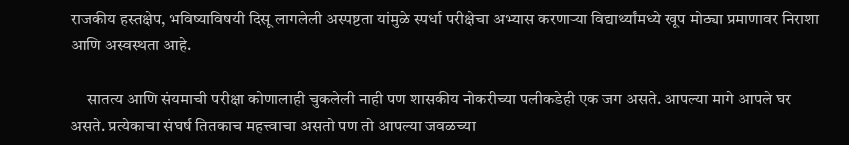राजकीय हस्तक्षेप, भविष्याविषयी दिसू लागलेली अस्पष्टता यांमुळे स्पर्धा परीक्षेचा अभ्यास करणाऱ्या विद्यार्थ्यांमध्ये खूप मोठ्या प्रमाणावर निराशा आणि अस्वस्थता आहे.

     सातत्य आणि संयमाची परीक्षा कोणालाही चुकलेली नाही पण शासकीय नोकरीच्या पलीकडेही एक जग असते. आपल्या मागे आपले घर असते. प्रत्येकाचा संघर्ष तितकाच महत्त्वाचा असतो पण तो आपल्या जवळच्या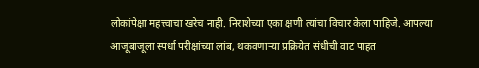लोकांपेक्षा महत्त्वाचा खरेच नाही. निराशेच्या एका क्षणी त्यांचा विचार केला पाहिजे. आपल्या आजूबाजूला स्पर्धा परीक्षांच्या लांब, थकवणाऱ्या प्रक्रियेत संधीची वाट पाहत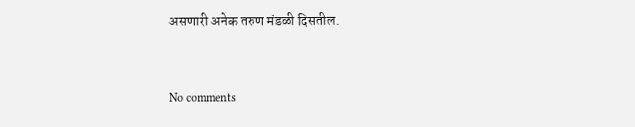असणारी अनेक तरुण मंडळी दिसतील.


No comments